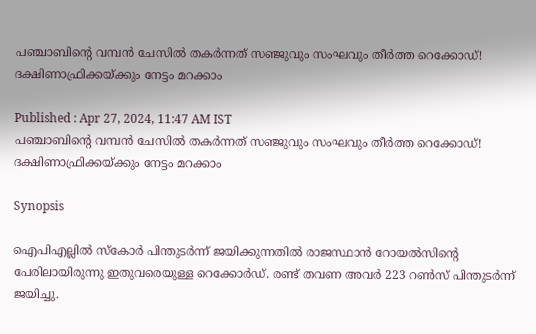പഞ്ചാബിന്റെ വമ്പന്‍ ചേസില്‍ തകര്‍ന്നത് സഞ്ജുവും സംഘവും തീര്‍ത്ത റെക്കോഡ്! ദക്ഷിണാഫ്രിക്കയ്ക്കും നേട്ടം മറക്കാം

Published : Apr 27, 2024, 11:47 AM IST
പഞ്ചാബിന്റെ വമ്പന്‍ ചേസില്‍ തകര്‍ന്നത് സഞ്ജുവും സംഘവും തീര്‍ത്ത റെക്കോഡ്! ദക്ഷിണാഫ്രിക്കയ്ക്കും നേട്ടം മറക്കാം

Synopsis

ഐപിഎല്ലില്‍ സ്‌കോര്‍ പിന്തുടര്‍ന്ന് ജയിക്കുന്നതില്‍ രാജസ്ഥാന്‍ റോയല്‍സിന്റെ പേരിലായിരുന്നു ഇതുവരെയുള്ള റെക്കോര്‍ഡ്. രണ്ട് തവണ അവര്‍ 223 റണ്‍സ് പിന്തുടര്‍ന്ന് ജയിച്ചു.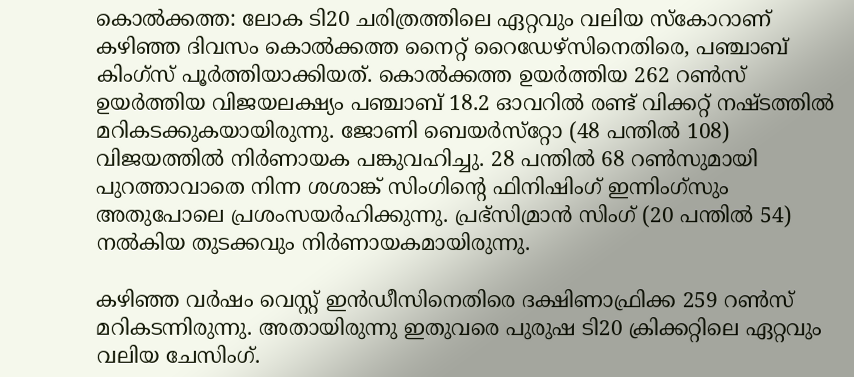കൊല്‍ക്കത്ത: ലോക ടി20 ചരിത്രത്തിലെ ഏറ്റവും വലിയ സ്‌കോറാണ് കഴിഞ്ഞ ദിവസം കൊല്‍ക്കത്ത നൈറ്റ് റൈഡേഴ്‌സിനെതിരെ, പഞ്ചാബ് കിംഗ്‌സ് പൂര്‍ത്തിയാക്കിയത്. കൊല്‍ക്കത്ത ഉയര്‍ത്തിയ 262 റണ്‍സ് ഉയര്‍ത്തിയ വിജയലക്ഷ്യം പഞ്ചാബ് 18.2 ഓവറില്‍ രണ്ട് വിക്കറ്റ് നഷ്ടത്തില്‍ മറികടക്കുകയായിരുന്നു. ജോണി ബെയര്‍സ്‌റ്റോ (48 പന്തില്‍ 108) വിജയത്തില്‍ നിര്‍ണായക പങ്കുവഹിച്ചു. 28 പന്തില്‍ 68 റണ്‍സുമായി പുറത്താവാതെ നിന്ന ശശാങ്ക് സിംഗിന്റെ ഫിനിഷിംഗ് ഇന്നിംഗ്‌സും അതുപോലെ പ്രശംസയര്‍ഹിക്കുന്നു. പ്രഭ്‌സിമ്രാന്‍ സിംഗ് (20 പന്തില്‍ 54) നല്‍കിയ തുടക്കവും നിര്‍ണായകമായിരുന്നു.

കഴിഞ്ഞ വര്‍ഷം വെസ്റ്റ് ഇന്‍ഡീസിനെതിരെ ദക്ഷിണാഫ്രിക്ക 259 റണ്‍സ് മറികടന്നിരുന്നു. അതായിരുന്നു ഇതുവരെ പുരുഷ ടി20 ക്രിക്കറ്റിലെ ഏറ്റവും വലിയ ചേസിംഗ്.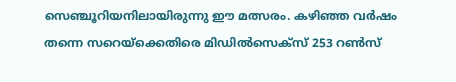സെഞ്ചൂറിയനിലായിരുന്നു ഈ മത്സരം. കഴിഞ്ഞ വര്‍ഷം തന്നെ സറെയ്‌ക്കെതിരെ മിഡില്‍സെക്‌സ് 253 റണ്‍സ്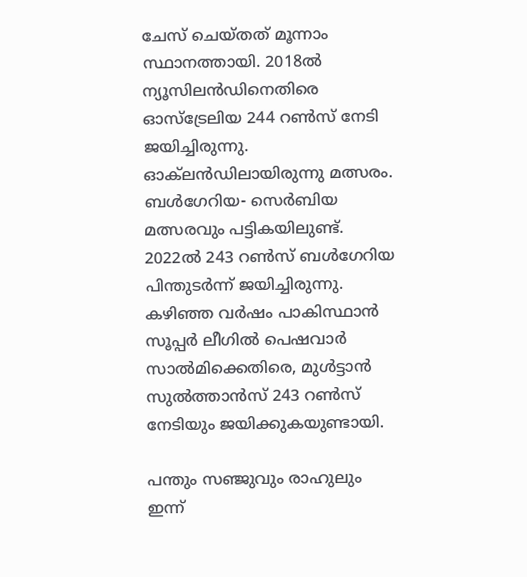ചേസ് ചെയ്തത് മൂന്നാം സ്ഥാനത്തായി. 2018ല്‍ ന്യൂസിലന്‍ഡിനെതിരെ ഓസ്‌ട്രേലിയ 244 റണ്‍സ് നേടി ജയിച്ചിരുന്നു. ഓക്‌ലന്‍ഡിലായിരുന്നു മത്സരം. ബള്‍ഗേറിയ- സെര്‍ബിയ മത്സരവും പട്ടികയിലുണ്ട്. 2022ല്‍ 243 റണ്‍സ് ബള്‍ഗേറിയ പിന്തുടര്‍ന്ന് ജയിച്ചിരുന്നു. കഴിഞ്ഞ വര്‍ഷം പാകിസ്ഥാന്‍ സൂപ്പര്‍ ലീഗില്‍ പെഷവാര്‍ സാല്‍മിക്കെതിരെ, മുള്‍ട്ടാന്‍ സുല്‍ത്താന്‍സ് 243 റണ്‍സ് നേടിയും ജയിക്കുകയുണ്ടായി.

പന്തും സഞ്ജുവും രാഹുലും ഇന്ന്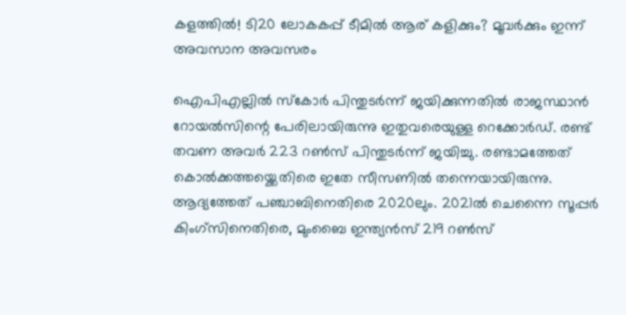കളത്തില്‍! ടി20 ലോകകപ്പ് ടീമില്‍ ആര് കളിക്കും? മൂവര്‍ക്കും ഇന്ന് അവസാന അവസരം

ഐപിഎല്ലില്‍ സ്‌കോര്‍ പിന്തുടര്‍ന്ന് ജയിക്കുന്നതില്‍ രാജസ്ഥാന്‍ റോയല്‍സിന്റെ പേരിലായിരുന്നു ഇതുവരെയുള്ള റെക്കോര്‍ഡ്. രണ്ട് തവണ അവര്‍ 223 റണ്‍സ് പിന്തുടര്‍ന്ന് ജയിച്ചു. രണ്ടാമത്തേത് കൊല്‍ക്കത്തയ്ക്കെതിരെ ഇതേ സീസണില്‍ തന്നെയായിരുന്നു. ആദ്യത്തേത് പഞ്ചാബിനെതിരെ 2020ലും. 2021ല്‍ ചെന്നൈ സൂപ്പര്‍ കിംഗ്‌സിനെതിരെ, മുംബൈ ഇന്ത്യന്‍സ് 219 റണ്‍സ്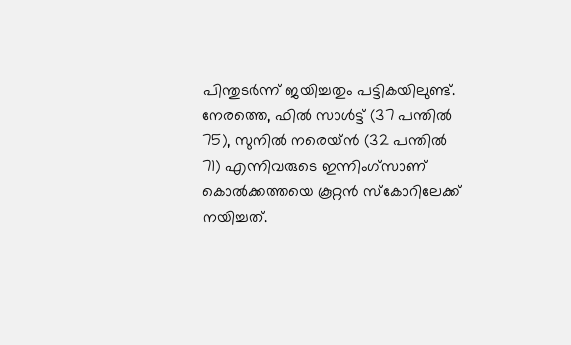പിന്തുടര്‍ന്ന് ജയിച്ചതും പട്ടികയിലുണ്ട്. നേരത്തെ, ഫില്‍ സാള്‍ട്ട് (37 പന്തില്‍ 75), സുനില്‍ നരെയ്ന്‍ (32 പന്തില്‍ 71) എന്നിവരുടെ ഇന്നിംഗ്സാണ് കൊല്‍ക്കത്തയെ കൂറ്റന്‍ സ്‌കോറിലേക്ക് നയിച്ചത്.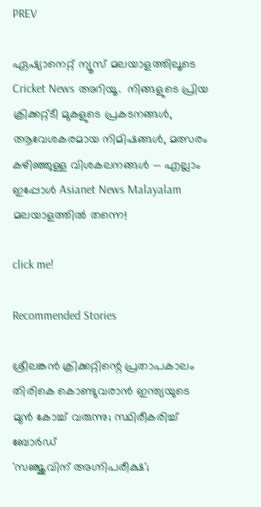PREV

ഏഷ്യാനെറ്റ് ന്യൂസ് മലയാളത്തിലൂടെ  Cricket News അറിയൂ.  നിങ്ങളുടെ പ്രിയ ക്രിക്കറ്റ്ടീ മുകളുടെ പ്രകടനങ്ങൾ, ആവേശകരമായ നിമിഷങ്ങൾ, മത്സരം കഴിഞ്ഞുള്ള വിശകലനങ്ങൾ — എല്ലാം ഇപ്പോൾ Asianet News Malayalam മലയാളത്തിൽ തന്നെ!

click me!

Recommended Stories

ശ്രീലങ്കന്‍ ക്രിക്കറ്റിന്റെ പ്രതാപകാലം തിരികെ കൊണ്ടുവരാന്‍ ഇന്ത്യയുടെ മുന്‍ കോച്ച് വരുന്നു; സ്ഥിരീകരിച്ച് ബോര്‍ഡ്
'സഞ്ജുവിന് അഗ്നിപരീക്ഷ';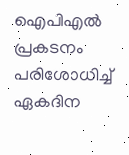ഐപിഎല്‍ പ്രകടനം പരിശോധിച്ച് ഏകദിന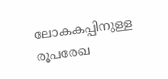ലോകകപ്പിനുള്ള രൂപരേഖ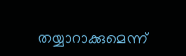തയ്യാറാക്കുമെന്ന്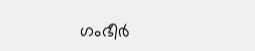ഗംഭീര്‍